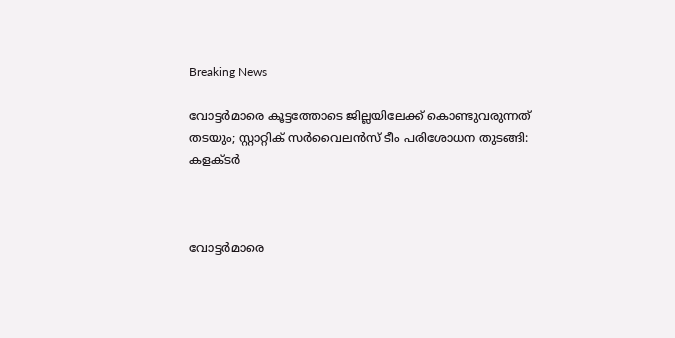Breaking News

വോട്ടര്‍മാരെ കൂട്ടത്തോടെ ജില്ലയിലേക്ക് കൊണ്ടുവരുന്നത് തടയും; സ്റ്റാറ്റിക് സര്‍വൈലന്‍സ് ടീം പരിശോധന തുടങ്ങി: കളക്ടര്‍



വോട്ടര്‍മാരെ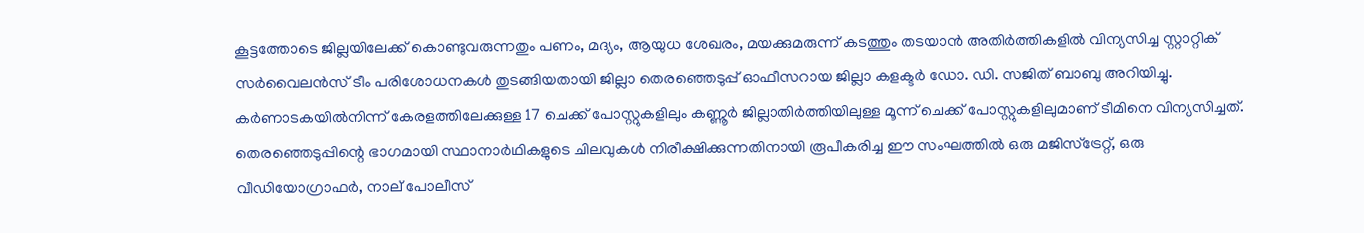കൂട്ടത്തോടെ ജില്ലയിലേക്ക് കൊണ്ടുവരുന്നതും പണം, മദ്യം, ആയുധ ശേഖരം, മയക്കുമരുന്ന് കടത്തും തടയാന്‍ അതിര്‍ത്തികളില്‍ വിന്യസിച്ച സ്റ്റാറ്റിക് സര്‍വൈലന്‍സ് ടീം പരിശോധനകള്‍ തുടങ്ങിയതായി ജില്ലാ തെരഞ്ഞെടുപ്പ് ഓഫീസറായ ജില്ലാ കളക്ടര്‍ ഡോ. ഡി. സജിത് ബാബു അറിയിച്ചു. കര്‍ണാടകയില്‍നിന്ന് കേരളത്തിലേക്കുള്ള 17 ചെക്ക് പോസ്റ്റുകളിലും കണ്ണൂര്‍ ജില്ലാതിര്‍ത്തിയിലുള്ള മൂന്ന് ചെക്ക് പോസ്റ്റുകളിലുമാണ് ടീമിനെ വിന്യസിച്ചത്. തെരഞ്ഞെടുപ്പിന്റെ ഭാഗമായി സ്ഥാനാര്‍ഥികളുടെ ചിലവുകള്‍ നിരീക്ഷിക്കുന്നതിനായി രൂപീകരിച്ച ഈ സംഘത്തില്‍ ഒരു മജിസ്‌ട്രേറ്റ്, ഒരു വീഡിയോഗ്രാഫര്‍, നാല് പോലീസ്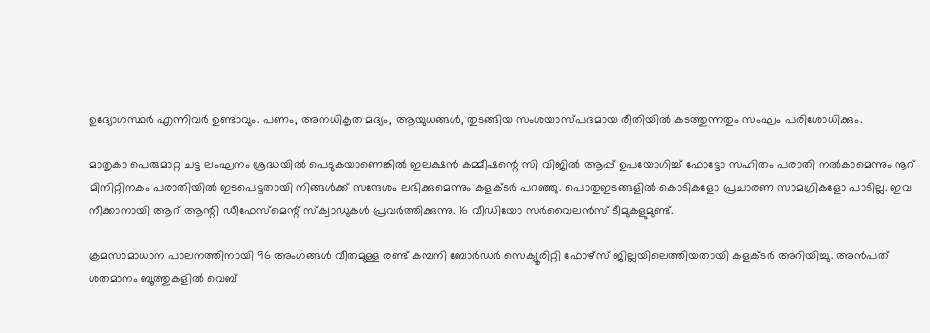ഉദ്യോഗസ്ഥര്‍ എന്നിവര്‍ ഉണ്ടാവും. പണം, അനധികൃത മദ്യം, ആയുധങ്ങള്‍, തുടങ്ങിയ സംശയാസ്പദമായ രീതിയില്‍ കടത്തുന്നതും സംഘം പരിശോധിക്കും.

മാതൃകാ പെരുമാറ്റ ചട്ട ലംഘനം ശ്രദ്ധയില്‍ പെടുകയാണെങ്കില്‍ ഇലക്ഷന്‍ കമ്മീഷന്റെ സി വിജില്‍ ആപ്പ് ഉപയോഗിച്ച് ഫോട്ടോ സഹിതം പരാതി നല്‍കാമെന്നും നൂറ് മിനിറ്റിനകം പരാതിയില്‍ ഇടപെട്ടതായി നിങ്ങള്‍ക്ക് സന്ദേശം ലഭിക്കുമെന്നും കളക്ടര്‍ പറഞ്ഞു. പൊതുഇടങ്ങളില്‍ കൊടികളോ പ്രചാരണ സാമഗ്രികളോ പാടില്ല. ഇവ നീക്കാനായി ആറ് ആന്റി ഡീഫേസ്‌മെന്റ് സ്‌ക്വാഡുകള്‍ പ്രവര്‍ത്തിക്കുന്നു. 16 വീഡിയോ സര്‍വൈലന്‍സ് ടീമുകളുമുണ്ട്.

ക്രമസാമാധാന പാലനത്തിനായി 96 അംഗങ്ങള്‍ വീതമുള്ള രണ്ട് കമ്പനി ബോര്‍ഡര്‍ സെക്യൂരിറ്റി ഫോഴ്‌സ് ജില്ലയിലെത്തിയതായി കളക്ടര്‍ അറിയിച്ചു. അന്‍പത് ശതമാനം ബൂത്തുകളില്‍ വെബ്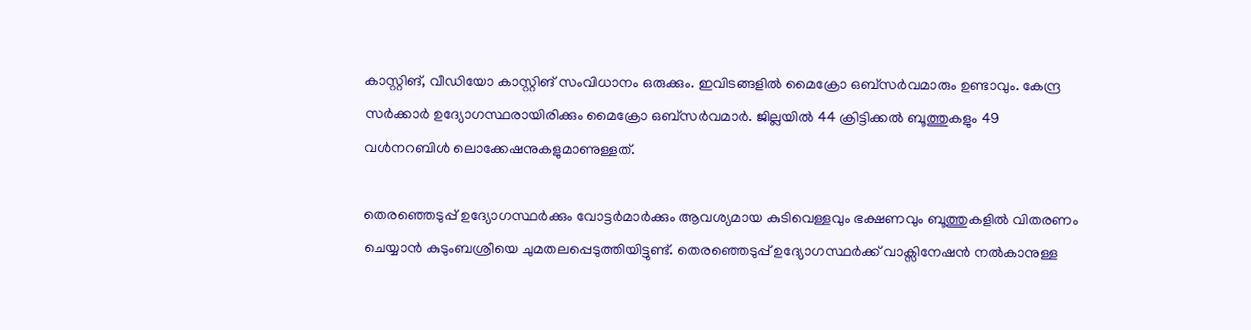കാസ്റ്റിങ്, വീഡിയോ കാസ്റ്റിങ് സംവിധാനം ഒരുക്കും. ഇവിടങ്ങളില്‍ മൈക്രോ ഒബ്‌സര്‍വമാരും ഉണ്ടാവും. കേന്ദ്ര സര്‍ക്കാര്‍ ഉദ്യോഗസ്ഥരായിരിക്കും മൈക്രോ ഒബ്‌സര്‍വമാര്‍. ജില്ലയില്‍ 44 ക്രിട്ടിക്കല്‍ ബൂത്തുകളും 49 വള്‍നറബിള്‍ ലൊക്കേഷനുകളുമാണുള്ളത്.

തെരഞ്ഞെടുപ്പ് ഉദ്യോഗസ്ഥര്‍ക്കും വോട്ടര്‍മാര്‍ക്കും ആവശ്യമായ കുടിവെള്ളവും ഭക്ഷണവും ബൂത്തുകളില്‍ വിതരണം ചെയ്യാന്‍ കുടുംബശ്രീയെ ചുമതലപ്പെടുത്തിയിട്ടുണ്ട്. തെരഞ്ഞെടുപ്പ് ഉദ്യോഗസ്ഥര്‍ക്ക് വാക്സിനേഷന്‍ നല്‍കാനുള്ള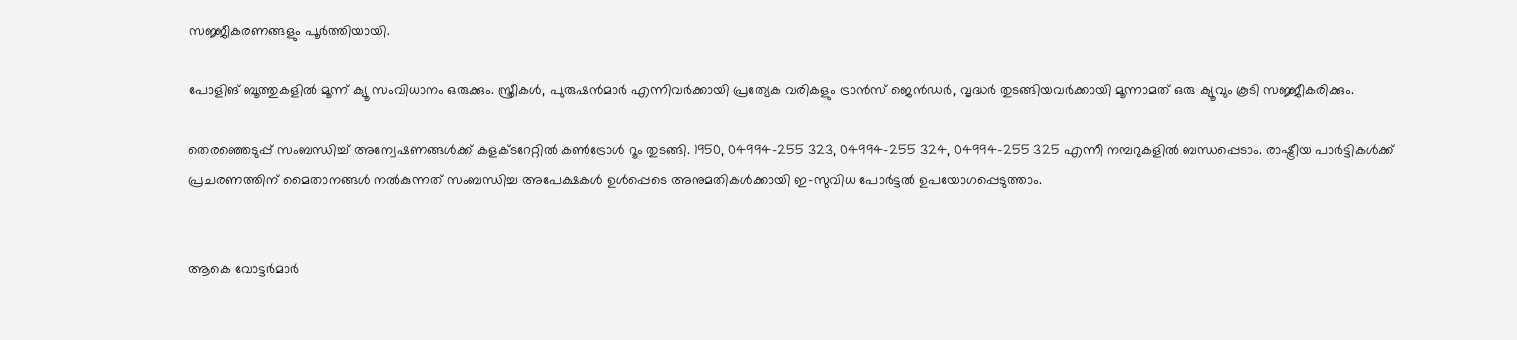സജ്ജീകരണങ്ങളും പൂര്‍ത്തിയായി.

പോളിങ് ബൂത്തുകളില്‍ മൂന്ന് ക്യൂ സംവിധാനം ഒരുക്കും. സ്ത്രീകള്‍, പുരുഷന്‍മാര്‍ എന്നിവര്‍ക്കായി പ്രത്യേക വരികളും ട്രാന്‍സ് ജെന്‍ഡര്‍, വൃദ്ധര്‍ തുടങ്ങിയവര്‍ക്കായി മൂന്നാമത് ഒരു ക്യൂവും കൂടി സജ്ജീകരിക്കും.

തെരഞ്ഞെടുപ്പ് സംബന്ധിച്ച് അന്വേഷണങ്ങള്‍ക്ക് കളക്ടറേറ്റില്‍ കണ്‍ട്രോള്‍ റൂം തുടങ്ങി. 1950, 04994-255 323, 04994-255 324, 04994-255 325 എന്നീ നമ്പറുകളില്‍ ബന്ധപ്പെടാം. രാഷ്ട്രീയ പാര്‍ട്ടികള്‍ക്ക് പ്രചരണത്തിന് മൈതാനങ്ങള്‍ നല്‍കുന്നത് സംബന്ധിച്ച അപേക്ഷകള്‍ ഉള്‍പ്പെടെ അനുമതികള്‍ക്കായി ഇ-സുവിധ പോര്‍ട്ടല്‍ ഉപയോഗപ്പെടുത്താം.


ആകെ വോട്ടര്‍മാര്‍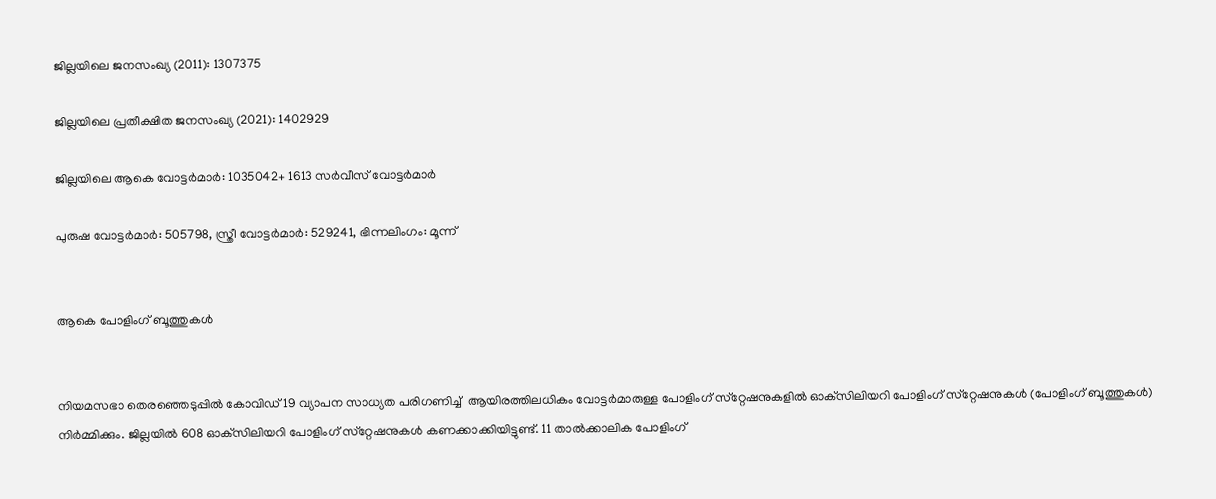ജില്ലയിലെ ജനസംഖ്യ (2011): 1307375

ജില്ലയിലെ പ്രതീക്ഷിത ജനസംഖ്യ (2021): 1402929

ജില്ലയിലെ ആകെ വോട്ടര്‍മാര്‍: 1035042+ 1613 സര്‍വീസ് വോട്ടര്‍മാര്‍

പുരുഷ വോട്ടര്‍മാര്‍: 505798, സ്ത്രീ വോട്ടര്‍മാര്‍: 529241, ഭിന്നലിംഗം: മൂന്ന്


ആകെ പോളിംഗ് ബൂത്തുകള്‍


നിയമസഭാ തെരഞ്ഞെടുപ്പില്‍ കോവിഡ് 19 വ്യാപന സാധ്യത പരിഗണിച്ച്  ആയിരത്തിലധികം വോട്ടര്‍മാരുള്ള പോളിംഗ് സ്‌റ്റേഷനുകളില്‍ ഓക്‌സിലിയറി പോളിംഗ് സ്‌റ്റേഷനുകള്‍ (പോളിംഗ് ബൂത്തുകള്‍) നിര്‍മ്മിക്കും. ജില്ലയില്‍ 608 ഓക്‌സിലിയറി പോളിംഗ് സ്‌റ്റേഷനുകള്‍ കണക്കാക്കിയിട്ടുണ്ട്. 11 താല്‍ക്കാലിക പോളിംഗ്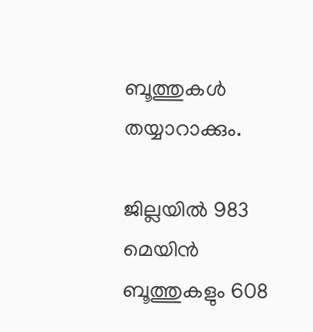ബൂത്തുകള്‍ തയ്യാറാക്കും.

ജില്ലയില്‍ 983 മെയിന്‍ ബൂത്തുകളും 608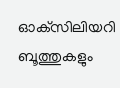ഓക്‌സിലിയറി ബൂത്തുകളും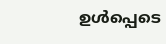ഉള്‍പ്പെടെ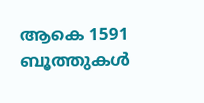ആകെ 1591 ബൂത്തുകള്‍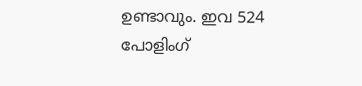ഉണ്ടാവും. ഇവ 524 പോളിംഗ്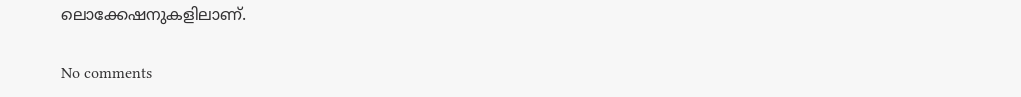ലൊക്കേഷനുകളിലാണ്.

No comments